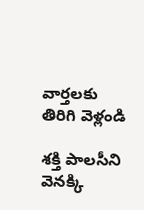వార్తలకు తిరిగి వెళ్లండి

శక్తి పాలసీని వెనక్కి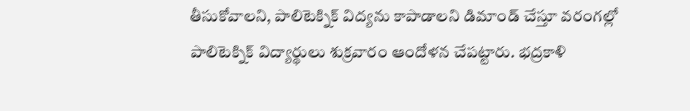తీసుకోవాలని, పాలిటెక్నిక్ విద్యను కాపాడాలని డిమాండ్ చేస్తూ వరంగల్లో పాలిటెక్నిక్ విద్యార్థులు శుక్రవారం ఆందోళన చేపట్టారు. భద్రకాళి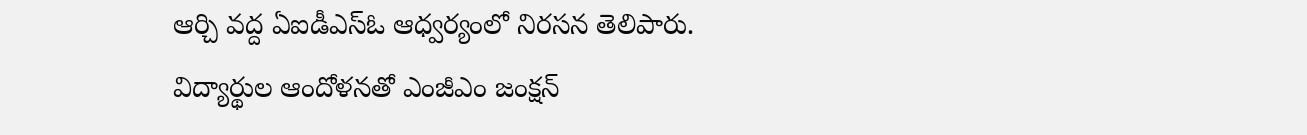ఆర్చి వద్ద ఏఐడీఎస్ఓ ఆధ్వర్యంలో నిరసన తెలిపారు.
విద్యార్థుల ఆందోళనతో ఎంజీఎం జంక్షన్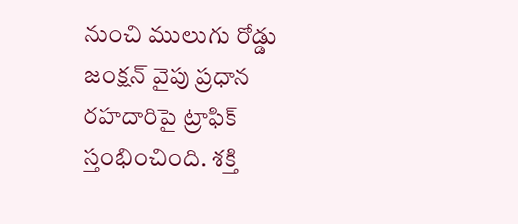నుంచి ములుగు రోడ్డు జంక్షన్ వైపు ప్రధాన రహదారిపై ట్రాఫిక్ స్తంభించింది. శక్తి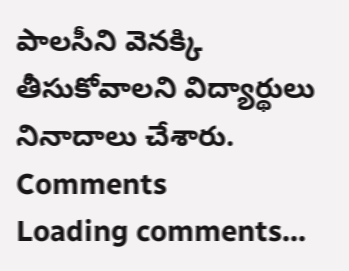పాలసీని వెనక్కి తీసుకోవాలని విద్యార్థులు నినాదాలు చేశారు.
Comments
Loading comments...